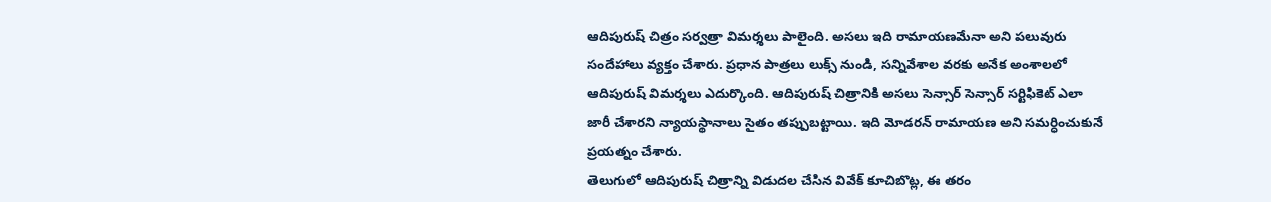ఆదిపురుష్ చిత్రం సర్వత్రా విమర్శలు పాలైంది. అసలు ఇది రామాయణమేనా అని పలువురు సందేహాలు వ్యక్తం చేశారు. ప్రధాన పాత్రలు లుక్స్ నుండి, సన్నివేశాల వరకు అనేక అంశాలలో ఆదిపురుష్ విమర్శలు ఎదుర్కొంది. ఆదిపురుష్ చిత్రానికి అసలు సెన్సార్ సెన్సార్ సర్టిఫికెట్ ఎలా జారీ చేశారని న్యాయస్థానాలు సైతం తప్పుబట్టాయి. ఇది మోడరన్ రామాయణ అని సమర్ధించుకునే ప్రయత్నం చేశారు.
తెలుగులో ఆదిపురుష్ చిత్రాన్ని విడుదల చేసిన వివేక్ కూచిబొట్ల, ఈ తరం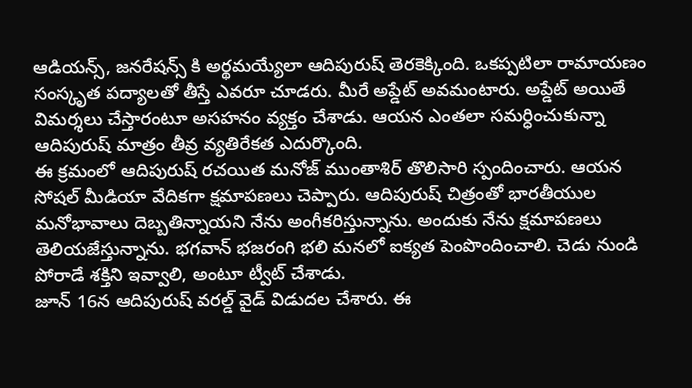ఆడియన్స్, జనరేషన్స్ కి అర్థమయ్యేలా ఆదిపురుష్ తెరకెక్కింది. ఒకప్పటిలా రామాయణం సంస్కృత పద్యాలతో తీస్తే ఎవరూ చూడరు. మీరే అప్డేట్ అవమంటారు. అప్డేట్ అయితే విమర్శలు చేస్తారంటూ అసహనం వ్యక్తం చేశాడు. ఆయన ఎంతలా సమర్ధించుకున్నా ఆదిపురుష్ మాత్రం తీవ్ర వ్యతిరేకత ఎదుర్కొంది.
ఈ క్రమంలో ఆదిపురుష్ రచయిత మనోజ్ ముంతాశిర్ తొలిసారి స్పందించారు. ఆయన సోషల్ మీడియా వేదికగా క్షమాపణలు చెప్పారు. ఆదిపురుష్ చిత్రంతో భారతీయుల మనోభావాలు దెబ్బతిన్నాయని నేను అంగీకరిస్తున్నాను. అందుకు నేను క్షమాపణలు తెలియజేస్తున్నాను. భగవాన్ భజరంగి భలి మనలో ఐక్యత పెంపొందించాలి. చెడు నుండి పోరాడే శక్తిని ఇవ్వాలి, అంటూ ట్వీట్ చేశాడు.
జూన్ 16న ఆదిపురుష్ వరల్డ్ వైడ్ విడుదల చేశారు. ఈ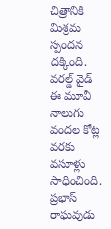చిత్రానికి మిశ్రమ స్పందన దక్కింది. వరల్డ్ వైడ్ ఈ మూవీ నాలుగు వందల కోట్ల వరకు వసూళ్లు సాధించింది. ప్రభాస్ రాఘవుడు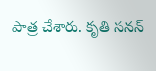పాత్ర చేశారు. కృతి సనన్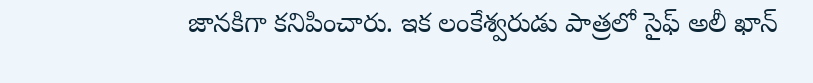జానకిగా కనిపించారు. ఇక లంకేశ్వరుడు పాత్రలో సైఫ్ అలీ ఖాన్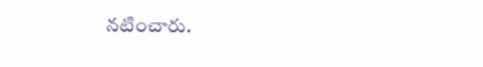నటించారు.